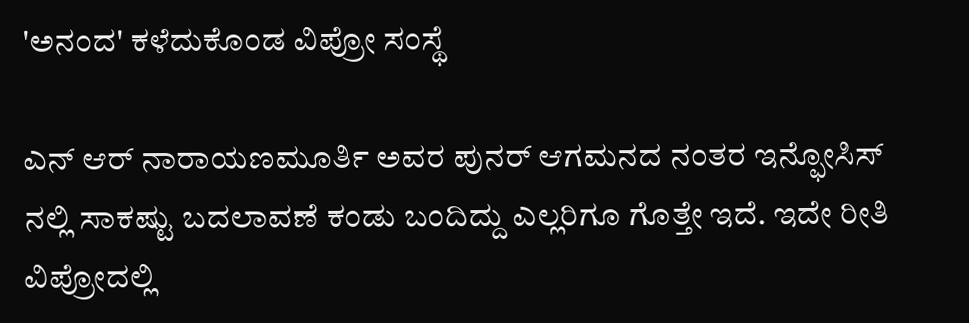'ಅನಂದ' ಕಳೆದುಕೊಂಡ ವಿಪ್ರೋ ಸಂಸ್ಥೆ

ಎನ್ ಆರ್ ನಾರಾಯಣಮೂರ್ತಿ ಅವರ ಪುನರ್ ಆಗಮನದ ನಂತರ ಇನ್ಫೋಸಿಸ್ ನಲ್ಲಿ ಸಾಕಷ್ಟು ಬದಲಾವಣೆ ಕಂಡು ಬಂದಿದ್ದು ಎಲ್ಲರಿಗೂ ಗೊತ್ತೇ ಇದೆ. ಇದೇ ರೀತಿ ವಿಪ್ರೋದಲ್ಲಿ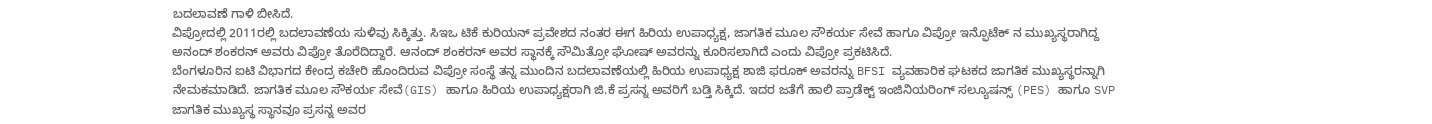ಬದಲಾವಣೆ ಗಾಳಿ ಬೀಸಿದೆ.
ವಿಪ್ರೋದಲ್ಲಿ 2011ರಲ್ಲಿ ಬದಲಾವಣೆಯ ಸುಳಿವು ಸಿಕ್ಕಿತ್ತು. ಸಿಇಒ ಟಿಕೆ ಕುರಿಯನ್ ಪ್ರವೇಶದ ನಂತರ ಈಗ ಹಿರಿಯ ಉಪಾಧ್ಯಕ್ಷ, ಜಾಗತಿಕ ಮೂಲ ಸೌಕರ್ಯ ಸೇವೆ ಹಾಗೂ ವಿಪ್ರೋ ಇನ್ಫೊಟೆಕ್ ನ ಮುಖ್ಯಸ್ಥರಾಗಿದ್ದ ಅನಂದ್ ಶಂಕರನ್ ಅವರು ವಿಪ್ರೋ ತೊರೆದಿದ್ದಾರೆ. ಆನಂದ್ ಶಂಕರನ್ ಅವರ ಸ್ಥಾನಕ್ಕೆ ಸೌಮಿತ್ರೋ ಘೋಷ್ ಅವರನ್ನು ಕೂರಿಸಲಾಗಿದೆ ಎಂದು ವಿಪ್ರೋ ಪ್ರಕಟಿಸಿದೆ.
ಬೆಂಗಳೂರಿನ ಐಟಿ ವಿಭಾಗದ ಕೇಂದ್ರ ಕಚೇರಿ ಹೊಂದಿರುವ ವಿಪ್ರೋ ಸಂಸ್ಥೆ ತನ್ನ ಮುಂದಿನ ಬದಲಾವಣೆಯಲ್ಲಿ ಹಿರಿಯ ಉಪಾಧ್ಯಕ್ಷ ಶಾಜಿ ಫರೂಕ್ ಅವರನ್ನು BFSI ವ್ಯವಹಾರಿಕ ಘಟಕದ ಜಾಗತಿಕ ಮುಖ್ಯಸ್ಥರನ್ನಾಗಿ ನೇಮಕಮಾಡಿದೆ. ಜಾಗತಿಕ ಮೂಲ ಸೌಕರ್ಯ ಸೇವೆ(GIS) ಹಾಗೂ ಹಿರಿಯ ಉಪಾಧ್ಯಕ್ಷರಾಗಿ ಜಿ.ಕೆ ಪ್ರಸನ್ನ ಅವರಿಗೆ ಬಡ್ತಿ ಸಿಕ್ಕಿದೆ. ಇದರ ಜತೆಗೆ ಹಾಲಿ ಪ್ರಾಡೆಕ್ಟ್ ಇಂಜಿನಿಯರಿಂಗ್ ಸಲ್ಯೂಷನ್ಸ್ (PES) ಹಾಗೂ SVP ಜಾಗತಿಕ ಮುಖ್ಯಸ್ಥ ಸ್ಥಾನವೂ ಪ್ರಸನ್ನ ಅವರ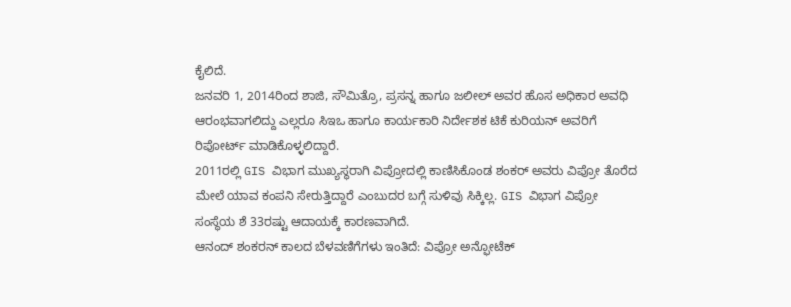ಕೈಲಿದೆ.
ಜನವರಿ 1, 2014ರಿಂದ ಶಾಜಿ, ಸೌಮಿತ್ರೊ, ಪ್ರಸನ್ನ ಹಾಗೂ ಜಲೀಲ್ ಅವರ ಹೊಸ ಅಧಿಕಾರ ಅವಧಿ ಆರಂಭವಾಗಲಿದ್ದು ಎಲ್ಲರೂ ಸಿಇಒ ಹಾಗೂ ಕಾರ್ಯಕಾರಿ ನಿರ್ದೇಶಕ ಟಿಕೆ ಕುರಿಯನ್ ಅವರಿಗೆ ರಿಪೋರ್ಟ್ ಮಾಡಿಕೊಳ್ಳಲಿದ್ದಾರೆ.
2011ರಲ್ಲಿ GIS ವಿಭಾಗ ಮುಖ್ಯಸ್ಥರಾಗಿ ವಿಪ್ರೋದಲ್ಲಿ ಕಾಣಿಸಿಕೊಂಡ ಶಂಕರ್ ಅವರು ವಿಪ್ರೋ ತೊರೆದ ಮೇಲೆ ಯಾವ ಕಂಪನಿ ಸೇರುತ್ತಿದ್ದಾರೆ ಎಂಬುದರ ಬಗ್ಗೆ ಸುಳಿವು ಸಿಕ್ಕಿಲ್ಲ. GIS ವಿಭಾಗ ವಿಪ್ರೋ ಸಂಸ್ಥೆಯ ಶೆ 33ರಷ್ಟು ಆದಾಯಕ್ಕೆ ಕಾರಣವಾಗಿದೆ.
ಆನಂದ್ ಶಂಕರನ್ ಕಾಲದ ಬೆಳವಣಿಗೆಗಳು ಇಂತಿದೆ: ವಿಪ್ರೋ ಅನ್ಫೋಟೆಕ್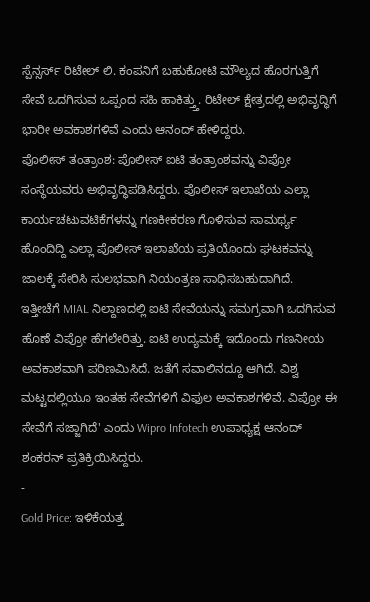ಸ್ಪೆನ್ಸರ್ಸ್ ರಿಟೇಲ್ ಲಿ. ಕಂಪನಿಗೆ ಬಹುಕೋಟಿ ಮೌಲ್ಯದ ಹೊರಗುತ್ತಿಗೆ ಸೇವೆ ಒದಗಿಸುವ ಒಪ್ಪಂದ ಸಹಿ ಹಾಕಿತ್ತ್ತು. ರಿಟೇಲ್ ಕ್ಷೇತ್ರದಲ್ಲಿ ಅಭಿವೃದ್ಧಿಗೆ ಭಾರೀ ಅವಕಾಶಗಳಿವೆ ಎಂದು ಆನಂದ್ ಹೇಳಿದ್ದರು.
ಪೊಲೀಸ್ ತಂತ್ರಾಂಶ: ಪೊಲೀಸ್ ಐಟಿ ತಂತ್ರಾಂಶವನ್ನು ವಿಪ್ರೋ ಸಂಸ್ಥೆಯವರು ಅಭಿವೃದ್ಧಿಪಡಿಸಿದ್ದರು. ಪೊಲೀಸ್ ಇಲಾಖೆಯ ಎಲ್ಲಾ ಕಾರ್ಯಚಟುವಟಿಕೆಗಳನ್ನು ಗಣಕೀಕರಣ ಗೊಳಿಸುವ ಸಾಮರ್ಥ್ಯ ಹೊಂದಿದ್ದಿ ಎಲ್ಲಾ ಪೊಲೀಸ್ ಇಲಾಖೆಯ ಪ್ರತಿಯೊಂದು ಘಟಕವನ್ನು ಜಾಲಕ್ಕೆ ಸೇರಿಸಿ ಸುಲಭವಾಗಿ ನಿಯಂತ್ರಣ ಸಾಧಿಸಬಹುದಾಗಿದೆ.
ಇತ್ತೀಚೆಗೆ MIAL ನಿಲ್ದಾಣದಲ್ಲಿ ಐಟಿ ಸೇವೆಯನ್ನು ಸಮಗ್ರವಾಗಿ ಒದಗಿಸುವ ಹೊಣೆ ವಿಪ್ರೋ ಹೆಗಲೇರಿತ್ತು. ಐಟಿ ಉದ್ಯಮಕ್ಕೆ ಇದೊಂದು ಗಣನೀಯ ಅವಕಾಶವಾಗಿ ಪರಿಣಮಿಸಿದೆ. ಜತೆಗೆ ಸವಾಲಿನದ್ದೂ ಆಗಿದೆ. ವಿಶ್ವ ಮಟ್ಟದಲ್ಲಿಯೂ ಇಂತಹ ಸೇವೆಗಳಿಗೆ ವಿಫುಲ ಅವಕಾಶಗಳಿವೆ. ವಿಪ್ರೋ ಈ ಸೇವೆಗೆ ಸಜ್ಜಾಗಿದೆ' ಎಂದು Wipro Infotech ಉಪಾಧ್ಯಕ್ಷ ಆನಂದ್ ಶಂಕರನ್ ಪ್ರತಿಕ್ರಿಯಿಸಿದ್ದರು.
-
Gold Price: ಇಳಿಕೆಯತ್ತ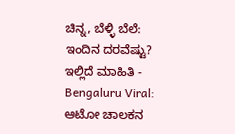ಚಿನ್ನ, ಬೆಳ್ಳಿ ಬೆಲೆ: ಇಂದಿನ ದರವೆಷ್ಟು? ಇಲ್ಲಿದೆ ಮಾಹಿತಿ -
Bengaluru Viral: ಆಟೋ ಚಾಲಕನ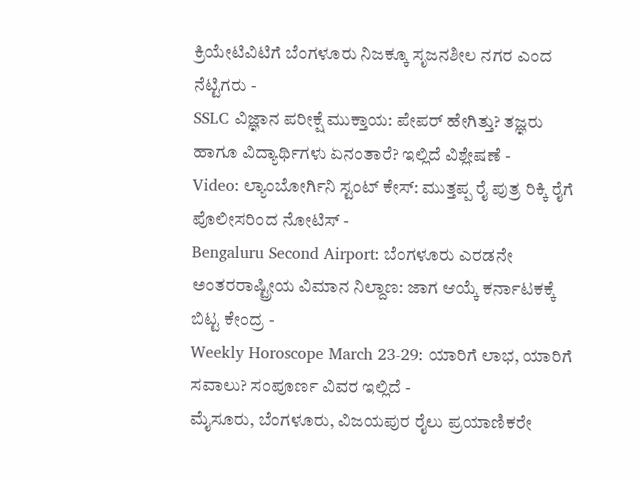ಕ್ರಿಯೇಟಿವಿಟಿಗೆ ಬೆಂಗಳೂರು ನಿಜಕ್ಕೂ ಸೃಜನಶೀಲ ನಗರ ಎಂದ ನೆಟ್ಟಿಗರು -
SSLC ವಿಜ್ಞಾನ ಪರೀಕ್ಷೆ ಮುಕ್ತಾಯ: ಪೇಪರ್ ಹೇಗಿತ್ತು? ತಜ್ಞರು ಹಾಗೂ ವಿದ್ಯಾರ್ಥಿಗಳು ಏನಂತಾರೆ? ಇಲ್ಲಿದೆ ವಿಶ್ಲೇಷಣೆ -
Video: ಲ್ಯಾಂಬೋರ್ಗಿನಿ ಸ್ಟಂಟ್ ಕೇಸ್: ಮುತ್ತಪ್ಪ ರೈ ಪುತ್ರ ರಿಕ್ಕಿ ರೈಗೆ ಪೊಲೀಸರಿಂದ ನೋಟಿಸ್ -
Bengaluru Second Airport: ಬೆಂಗಳೂರು ಎರಡನೇ ಅಂತರರಾಷ್ಟ್ರೀಯ ವಿಮಾನ ನಿಲ್ದಾಣ: ಜಾಗ ಆಯ್ಕೆ ಕರ್ನಾಟಕಕ್ಕೆ ಬಿಟ್ಟ ಕೇಂದ್ರ -
Weekly Horoscope March 23-29: ಯಾರಿಗೆ ಲಾಭ, ಯಾರಿಗೆ ಸವಾಲು? ಸಂಪೂರ್ಣ ವಿವರ ಇಲ್ಲಿದೆ -
ಮೈಸೂರು, ಬೆಂಗಳೂರು, ವಿಜಯಪುರ ರೈಲು ಪ್ರಯಾಣಿಕರೇ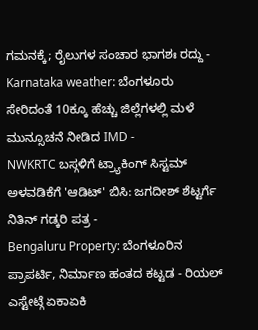ಗಮನಕ್ಕೆ; ರೈಲುಗಳ ಸಂಚಾರ ಭಾಗಶಃ ರದ್ದು -
Karnataka weather: ಬೆಂಗಳೂರು ಸೇರಿದಂತೆ 10ಕ್ಕೂ ಹೆಚ್ಚು ಜಿಲ್ಲೆಗಳಲ್ಲಿ ಮಳೆ ಮುನ್ಸೂಚನೆ ನೀಡಿದ IMD -
NWKRTC ಬಸ್ಗಳಿಗೆ ಟ್ರ್ಯಾಕಿಂಗ್ ಸಿಸ್ಟಮ್ ಅಳವಡಿಕೆಗೆ 'ಆಡಿಟ್' ಬಿಸಿ: ಜಗದೀಶ್ ಶೆಟ್ಟರ್ಗೆ ನಿತಿನ್ ಗಡ್ಕರಿ ಪತ್ರ -
Bengaluru Property: ಬೆಂಗಳೂರಿನ ಪ್ರಾಪರ್ಟಿ, ನಿರ್ಮಾಣ ಹಂತದ ಕಟ್ಟಡ - ರಿಯಲ್ ಎಸ್ಟೇಟ್ಗೆ ಏಕಾಏಕಿ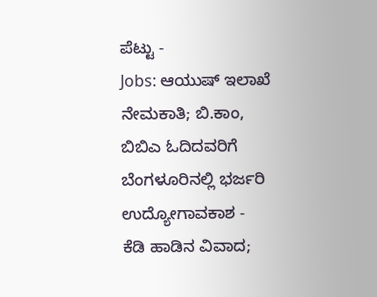ಪೆಟ್ಟು -
Jobs: ಆಯುಷ್ ಇಲಾಖೆ ನೇಮಕಾತಿ; ಬಿ.ಕಾಂ, ಬಿಬಿಎ ಓದಿದವರಿಗೆ ಬೆಂಗಳೂರಿನಲ್ಲಿ ಭರ್ಜರಿ ಉದ್ಯೋಗಾವಕಾಶ -
ಕೆಡಿ ಹಾಡಿನ ವಿವಾದ;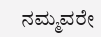ನಮ್ಮವರೇ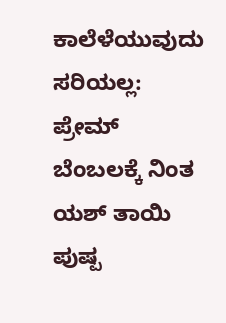ಕಾಲೆಳೆಯುವುದು ಸರಿಯಲ್ಲ: ಪ್ರೇಮ್ ಬೆಂಬಲಕ್ಕೆ ನಿಂತ ಯಶ್ ತಾಯಿ ಪುಷ್ಪ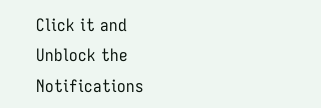Click it and Unblock the Notifications